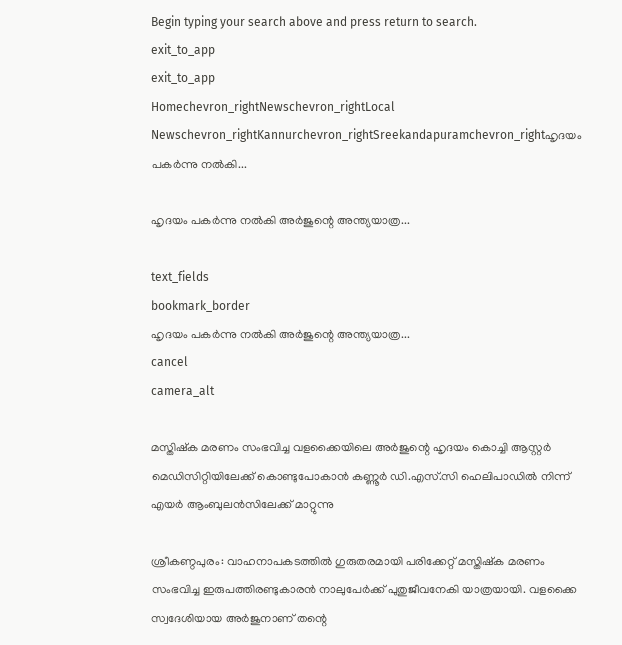Begin typing your search above and press return to search.
exit_to_app
exit_to_app
Homechevron_rightNewschevron_rightLocal Newschevron_rightKannurchevron_rightSreekandapuramchevron_rightഹൃദയം പകർന്നു നൽകി...

ഹൃദയം പകർന്നു നൽകി അർജുന്റെ അന്ത്യയാത്ര...

text_fields
bookmark_border
ഹൃദയം പകർന്നു നൽകി അർജുന്റെ അന്ത്യയാത്ര...
cancel
camera_alt

മസ്തിഷ്ക മരണം സംഭവിച്ച വളക്കൈയിലെ അർജുന്റെ ഹൃദയം കൊച്ചി ആസ്റ്റർ മെഡിസിറ്റിയിലേക്ക് കൊണ്ടുപോകാൻ കണ്ണൂർ ഡി.എസ്.സി ഹെലിപാഡിൽ നിന്ന് എയർ ആംബുലൻസിലേക്ക് മാറ്റുന്നു

ശ്രീകണ്ഠപുരം: വാഹനാപകടത്തിൽ ഗുരുതരമായി പരിക്കേറ്റ് മസ്തിഷ്‌ക മരണം സംഭവിച്ച ഇരുപത്തിരണ്ടുകാരൻ നാലുപേർക്ക് പുതുജീവനേകി യാത്രയായി. വളക്കൈ സ്വദേശിയായ അർജുനാണ് തന്റെ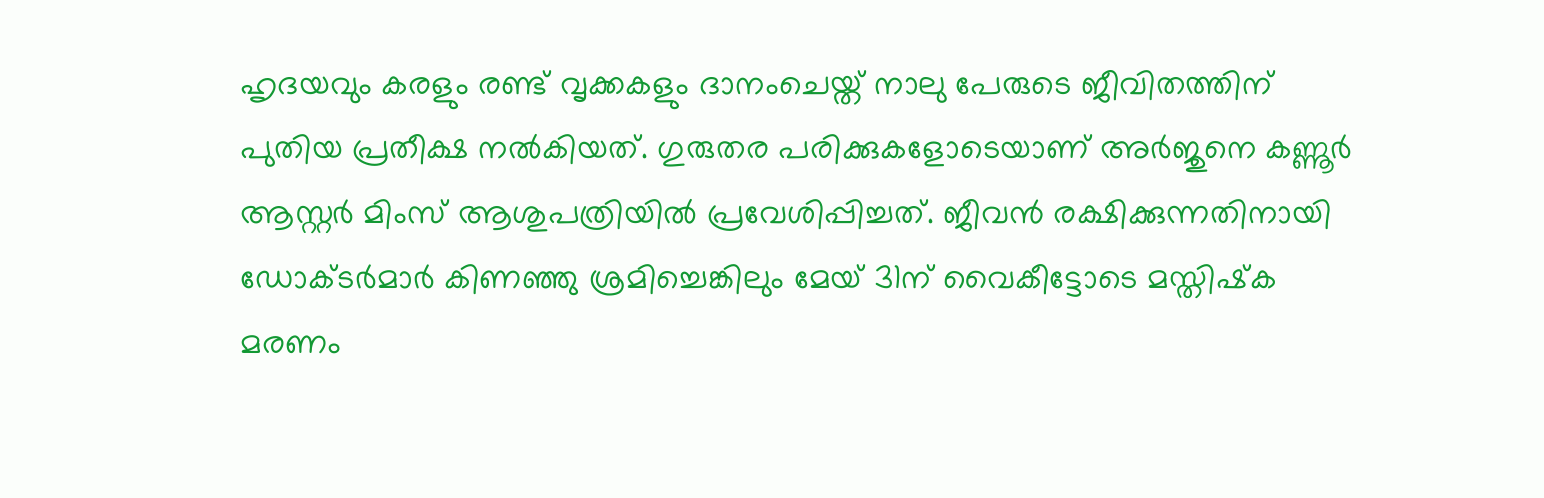ഹൃദയവും കരളും രണ്ട് വൃക്കകളും ദാനംചെയ്ത് നാലു പേരുടെ ജീവിതത്തിന് പുതിയ പ്രതീക്ഷ നൽകിയത്. ഗുരുതര പരിക്കുകളോടെയാണ് അർജുനെ കണ്ണൂർ ആസ്റ്റർ മിംസ് ആശുപത്രിയിൽ പ്രവേശിപ്പിച്ചത്. ജീവൻ രക്ഷിക്കുന്നതിനായി ഡോക്ടർമാർ കിണഞ്ഞു ശ്രമിച്ചെങ്കിലും മേയ് 31ന് വൈകീട്ടോടെ മസ്തിഷ്‌ക മരണം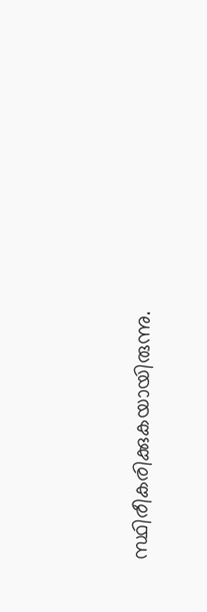സ്ഥിരീകരിക്കുകയായിരുന്നു.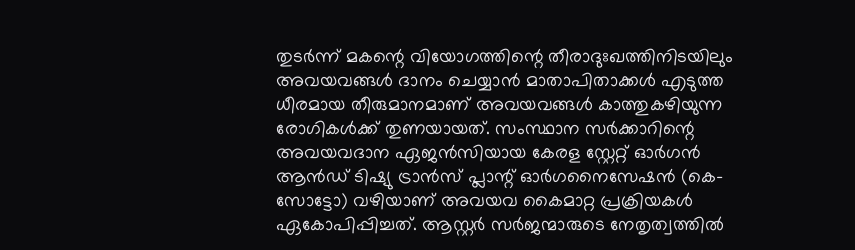തുടർന്ന് മകന്റെ വിയോഗത്തിന്റെ തീരാദുഃഖത്തിനിടയിലും അവയവങ്ങൾ ദാനം ചെയ്യാൻ മാതാപിതാക്കൾ എടുത്ത ധീരമായ തീരുമാനമാണ് അവയവങ്ങൾ കാത്തുകഴിയുന്ന രോഗികൾക്ക് തുണയായത്. സംസ്ഥാന സർക്കാറിന്റെ അവയവദാന ഏജൻസിയായ കേരള സ്റ്റേറ്റ് ഓർഗൻ ആൻഡ് ടിഷ്യു ട്രാൻസ് പ്ലാന്റ് ഓർഗനൈസേഷൻ (കെ-സോട്ടോ) വഴിയാണ് അവയവ കൈമാറ്റ പ്രക്രിയകൾ ഏകോപിപ്പിച്ചത്. ആസ്റ്റർ സർജന്മാരുടെ നേതൃത്വത്തിൽ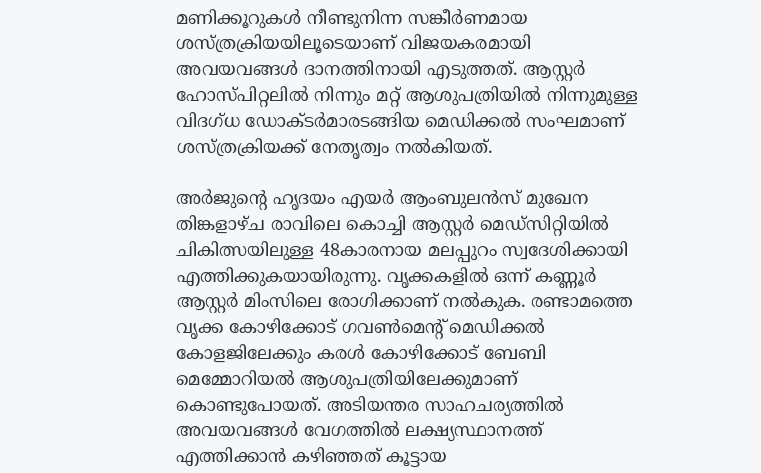മണിക്കൂറുകൾ നീണ്ടുനിന്ന സങ്കീർണമായ ശസ്ത്രക്രിയയിലൂടെയാണ് വിജയകരമായി അവയവങ്ങൾ ദാനത്തിനായി എടുത്തത്. ആസ്റ്റർ ഹോസ്പിറ്റലിൽ നിന്നും മറ്റ് ആശുപത്രിയിൽ നിന്നുമുള്ള വിദഗ്ധ ഡോക്ടർമാരടങ്ങിയ മെഡിക്കൽ സംഘമാണ് ശസ്ത്രക്രിയക്ക് നേതൃത്വം നൽകിയത്.

അർജുന്റെ ഹൃദയം എയർ ആംബുലൻസ് മുഖേന തിങ്കളാഴ്ച രാവിലെ കൊച്ചി ആസ്റ്റർ മെഡ്സിറ്റിയിൽ ചികിത്സയിലുള്ള 48കാരനായ മലപ്പുറം സ്വദേശിക്കായി എത്തിക്കുകയായിരുന്നു. വൃക്കകളിൽ ഒന്ന് കണ്ണൂർ ആസ്റ്റർ മിംസിലെ രോഗിക്കാണ് നൽകുക. രണ്ടാമത്തെ വൃക്ക കോഴിക്കോട് ഗവൺമെന്റ് മെഡിക്കൽ കോളജിലേക്കും കരൾ കോഴിക്കോട് ബേബി മെമ്മോറിയൽ ആശുപത്രിയിലേക്കുമാണ് കൊണ്ടുപോയത്. അടിയന്തര സാഹചര്യത്തിൽ അവയവങ്ങൾ വേഗത്തിൽ ലക്ഷ്യസ്ഥാനത്ത് എത്തിക്കാൻ കഴിഞ്ഞത് കൂട്ടായ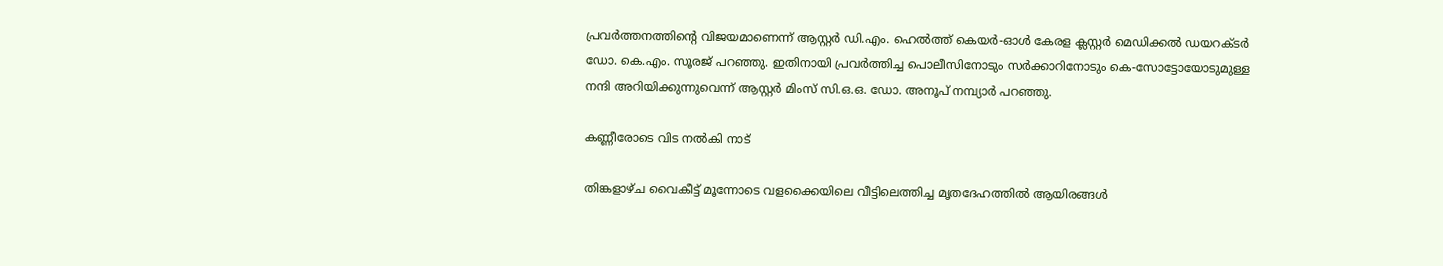പ്രവർത്തനത്തിന്റെ വിജയമാണെന്ന് ആസ്റ്റർ ഡി.എം. ഹെൽത്ത്‌ കെയർ-ഓൾ കേരള ക്ലസ്റ്റർ മെഡിക്കൽ ഡയറക്ടർ ഡോ. കെ.എം. സൂരജ് പറഞ്ഞു. ഇതിനായി പ്രവർത്തിച്ച പൊലീസിനോടും സർക്കാറിനോടും കെ-സോട്ടോയോടുമുള്ള നന്ദി അറിയിക്കുന്നുവെന്ന് ആസ്റ്റർ മിംസ് സി.ഒ.ഒ. ഡോ. അനൂപ് നമ്പ്യാർ പറഞ്ഞു.

കണ്ണീരോടെ വിട നൽകി നാട്

തിങ്കളാഴ്ച വൈകീട്ട് മൂന്നോടെ വളക്കൈയിലെ വീട്ടിലെത്തിച്ച മൃതദേഹത്തിൽ ആയിരങ്ങൾ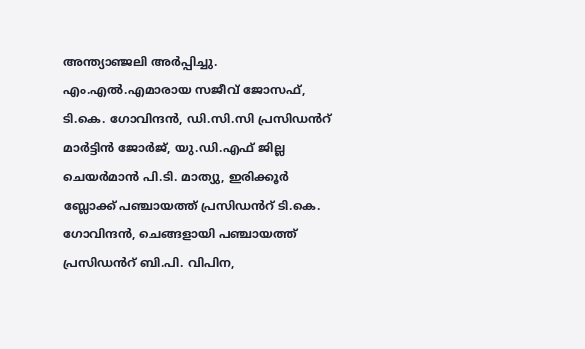അന്ത്യാഞ്ജലി അർപ്പിച്ചു. എം.എൽ.എമാരായ സജീവ് ജോസഫ്, ടി.കെ. ഗോവിന്ദൻ, ഡി.സി.സി പ്രസിഡൻറ് മാർട്ടിൻ ജോർജ്, യു.ഡി.എഫ് ജില്ല ചെയർമാൻ പി.ടി. മാത്യു, ഇരിക്കൂർ ബ്ലോക്ക് പഞ്ചായത്ത് പ്രസിഡൻറ് ടി.കെ. ഗോവിന്ദൻ, ചെങ്ങളായി പഞ്ചായത്ത് പ്രസിഡൻറ് ബി.പി. വിപിന,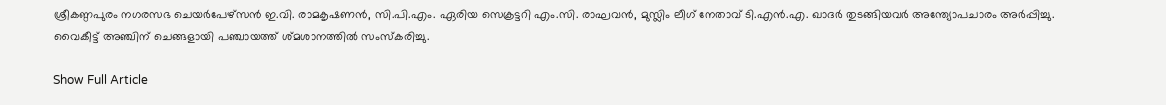ശ്രീകണ്ഠപുരം നഗരസഭ ചെയർപേഴ്സൻ ഇ.വി. രാമകൃഷണൻ, സി.പി.എം. ഏരിയ സെക്രട്ടറി എം.സി. രാഘവൻ, മുസ്ലിം ലീഗ് നേതാവ് ടി.എൻ.എ. ഖാദർ തുടങ്ങിയവർ അന്ത്യോപചാരം അർപ്പിച്ചു. വൈകീട്ട് അഞ്ചിന് ചെങ്ങളായി പഞ്ചായത്ത് ശ്മശാനത്തിൽ സംസ്കരിച്ചു.

Show Full Article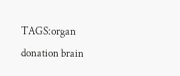TAGS:organ donation brain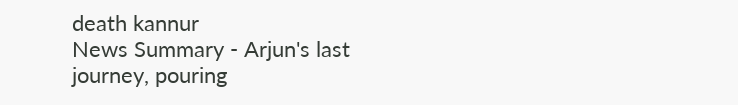death kannur
News Summary - Arjun's last journey, pouring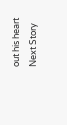out his heart
Next Story